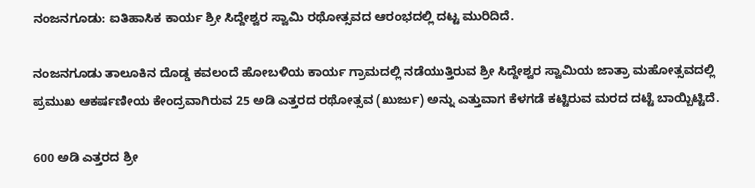ನಂಜನಗೂಡು: ಐತಿಹಾಸಿಕ ಕಾರ್ಯ ಶ್ರೀ ಸಿದ್ದೇಶ್ವರ ಸ್ವಾಮಿ ರಥೋತ್ಸವದ ಆರಂಭದಲ್ಲಿ ದಟ್ಟ ಮುರಿದಿದೆ.

ನಂಜನಗೂಡು ತಾಲೂಕಿನ ದೊಡ್ಡ ಕವಲಂದೆ ಹೋಬಳಿಯ ಕಾರ್ಯ ಗ್ರಾಮದಲ್ಲಿ ನಡೆಯುತ್ತಿರುವ ಶ್ರೀ ಸಿದ್ದೇಶ್ವರ ಸ್ವಾಮಿಯ ಜಾತ್ರಾ ಮಹೋತ್ಸವದಲ್ಲಿ ಪ್ರಮುಖ ಆಕರ್ಷಣೀಯ ಕೇಂದ್ರವಾಗಿರುವ 25 ಅಡಿ ಎತ್ತರದ ರಥೋತ್ಸವ (ಖುರ್ಜು) ಅನ್ನು ಎತ್ತುವಾಗ ಕೆಳಗಡೆ ಕಟ್ಟಿರುವ ಮರದ ದಟ್ಟೆ ಬಾಯ್ಬಿಟ್ಟಿದೆ.

600 ಅಡಿ ಎತ್ತರದ ಶ್ರೀ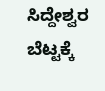ಸಿದ್ದೇಶ್ವರ ಬೆಟ್ಟಕ್ಕೆ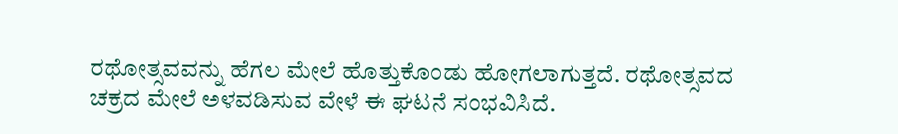ರಥೋತ್ಸವವನ್ನು ಹೆಗಲ ಮೇಲೆ ಹೊತ್ತುಕೊಂಡು ಹೋಗಲಾಗುತ್ತದೆ. ರಥೋತ್ಸವದ ಚಕ್ರದ ಮೇಲೆ ಅಳವಡಿಸುವ ವೇಳೆ ಈ ಘಟನೆ ಸಂಭವಿಸಿದೆ.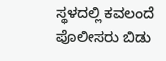ಸ್ಥಳದಲ್ಲಿ ಕವಲಂದೆ ಪೊಲೀಸರು ಬಿಡು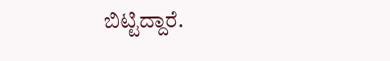ಬಿಟ್ಟಿದ್ದಾರೆ.